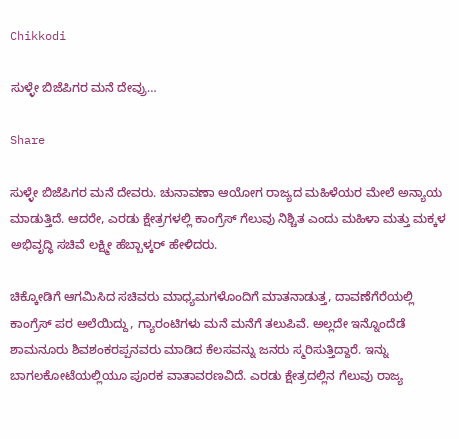Chikkodi

ಸುಳ್ಳೇ ಬಿಜೆಪಿಗರ ಮನೆ ದೇವ್ರು…

Share

ಸುಳ್ಳೇ ಬಿಜೆಪಿಗರ ಮನೆ ದೇವರು. ಚುನಾವಣಾ ಆಯೋಗ ರಾಜ್ಯದ ಮಹಿಳೆಯರ ಮೇಲೆ ಅನ್ಯಾಯ ಮಾಡುತ್ತಿದೆ. ಆದರೇ, ಎರಡು ಕ್ಷೇತ್ರಗಳಲ್ಲಿ ಕಾಂಗ್ರೆಸ್ ಗೆಲುವು ನಿಶ್ಚಿತ ಎಂದು ಮಹಿಳಾ ಮತ್ತು ಮಕ್ಕಳ ಅಭಿವೃದ್ಧಿ ಸಚಿವೆ ಲಕ್ಷ್ಮೀ ಹೆಬ್ಬಾಳ್ಕರ್ ಹೇಳಿದರು.

ಚಿಕ್ಕೋಡಿಗೆ ಆಗಮಿಸಿದ ಸಚಿವರು ಮಾಧ್ಯಮಗಳೊಂದಿಗೆ ಮಾತನಾಡುತ್ತ, ದಾವಣೆಗೆರೆಯಲ್ಲಿ ಕಾಂಗ್ರೆಸ್ ಪರ ಅಲೆಯಿದ್ದು, ಗ್ಯಾರಂಟಿಗಳು ಮನೆ ಮನೆಗೆ ತಲುಪಿವೆ. ಅಲ್ಲದೇ ಇನ್ನೊಂದೆಡೆ ಶಾಮನೂರು ಶಿವಶಂಕರಪ್ಪನವರು ಮಾಡಿದ ಕೆಲಸವನ್ನು ಜನರು ಸ್ಮರಿಸುತ್ತಿದ್ದಾರೆ. ಇನ್ನು ಬಾಗಲಕೋಟೆಯಲ್ಲಿಯೂ ಪೂರಕ ವಾತಾವರಣವಿದೆ. ಎರಡು ಕ್ಷೇತ್ರದಲ್ಲಿನ ಗೆಲುವು ರಾಜ್ಯ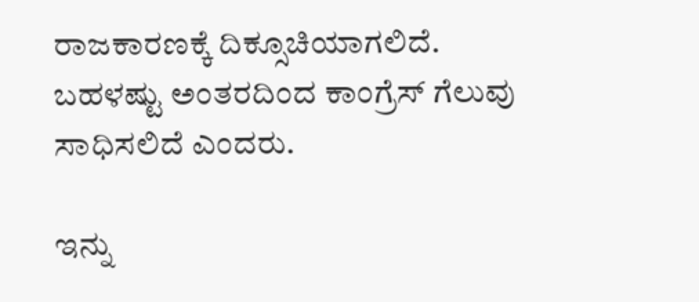ರಾಜಕಾರಣಕ್ಕೆ ದಿಕ್ಸೂಚಿಯಾಗಲಿದೆ. ಬಹಳಷ್ಟು ಅಂತರದಿಂದ ಕಾಂಗ್ರೆಸ್ ಗೆಲುವು ಸಾಧಿಸಲಿದೆ ಎಂದರು.

ಇನ್ನು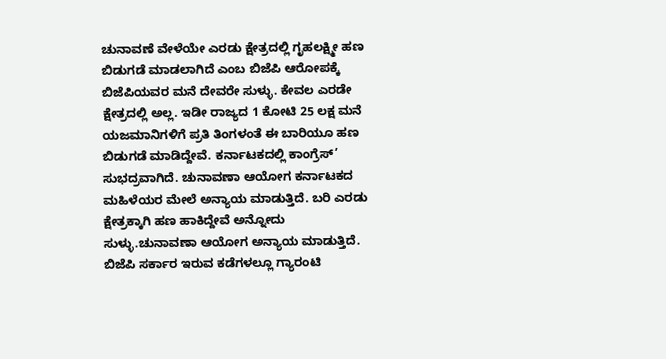ಚುನಾವಣೆ ವೇಳೆಯೇ ಎರಡು ಕ್ಷೇತ್ರದಲ್ಲಿ ಗೃಹಲಕ್ಷ್ಮೀ ಹಣ ಬಿಡುಗಡೆ ಮಾಡಲಾಗಿದೆ ಎಂಬ ಬಿಜೆಪಿ ಆರೋಪಕ್ಕೆ ಬಿಜೆಪಿಯವರ ಮನೆ ದೇವರೇ ಸುಳ್ಳು. ಕೇವಲ ಎರಡೇ ಕ್ಷೇತ್ರದಲ್ಲಿ ಅಲ್ಲ. ಇಡೀ ರಾಜ್ಯದ 1 ಕೋಟಿ 25 ಲಕ್ಷ ಮನೆ ಯಜಮಾನಿಗಳಿಗೆ ಪ್ರತಿ ತಿಂಗಳಂತೆ ಈ ಬಾರಿಯೂ ಹಣ ಬಿಡುಗಡೆ ಮಾಡಿದ್ದೇವೆ. ಕರ್ನಾಟಕದಲ್ಲಿ ಕಾಂಗ್ರೆಸ್’ ಸುಭದ್ರವಾಗಿದೆ. ಚುನಾವಣಾ ಆಯೋಗ ಕರ್ನಾಟಕದ ಮಹಿಳೆಯರ ಮೇಲೆ ಅನ್ಯಾಯ ಮಾಡುತ್ತಿದೆ. ಬರಿ ಎರಡು ಕ್ಷೇತ್ರಕ್ಕಾಗಿ ಹಣ ಹಾಕಿದ್ದೇವೆ ಅನ್ನೋದು ಸುಳ್ಳು.ಚುನಾವಣಾ ಆಯೋಗ ಅನ್ಯಾಯ ಮಾಡುತ್ತಿದೆ. ಬಿಜೆಪಿ ಸರ್ಕಾರ ಇರುವ ಕಡೆಗಳಲ್ಲೂ ಗ್ಯಾರಂಟಿ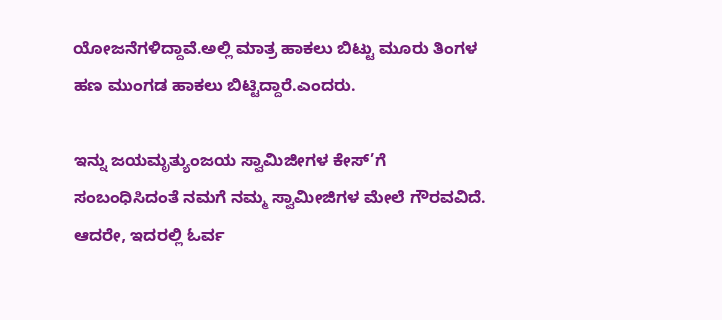ಯೋಜನೆಗಳಿದ್ದಾವೆ.ಅಲ್ಲಿ ಮಾತ್ರ ಹಾಕಲು ಬಿಟ್ಟು ಮೂರು ತಿಂಗಳ ಹಣ ಮುಂಗಡ ಹಾಕಲು ಬಿಟ್ಟಿದ್ದಾರೆ.ಎಂದರು.

ಇನ್ನು ಜಯಮೃತ್ಯುಂಜಯ ಸ್ವಾಮಿಜೀಗಳ ಕೇಸ್’ಗೆ ಸಂಬಂಧಿಸಿದಂತೆ ನಮಗೆ ನಮ್ಮ ಸ್ವಾಮೀಜಿಗಳ ಮೇಲೆ ಗೌರವವಿದೆ. ಆದರೇ, ಇದರಲ್ಲಿ ಓರ್ವ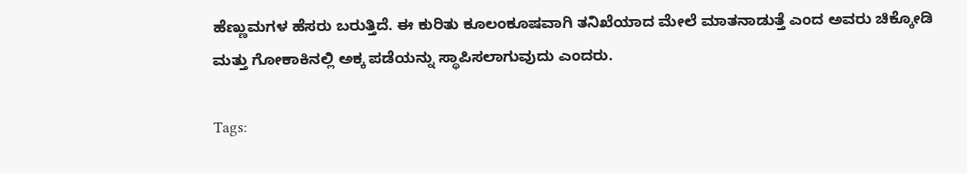ಹೆಣ್ಣುಮಗಳ ಹೆಸರು ಬರುತ್ತಿದೆ. ಈ ಕುರಿತು ಕೂಲಂಕೂಷವಾಗಿ ತನಿಖೆಯಾದ ಮೇಲೆ ಮಾತನಾಡುತ್ತೆ ಎಂದ ಅವರು ಚಿಕ್ಕೋಡಿ ಮತ್ತು ಗೋಕಾಕಿನಲ್ಲಿ ಅಕ್ಕ ಪಡೆಯನ್ನು ಸ್ಥಾಪಿಸಲಾಗುವುದು ಎಂದರು.

Tags: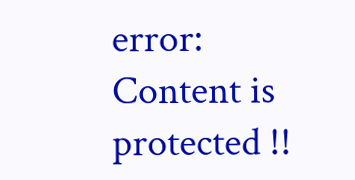error: Content is protected !!